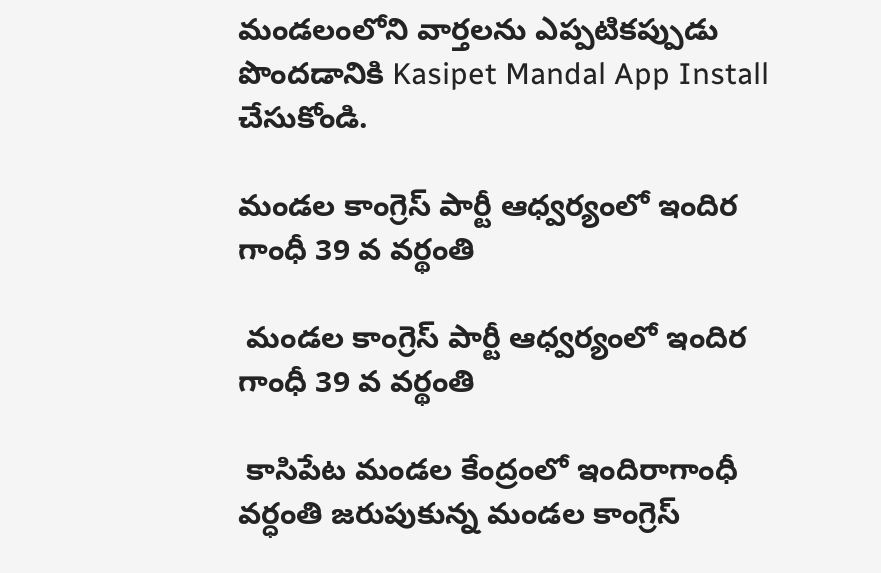మండలంలోని వార్తలను ఎప్పటికప్పుడు పొందడానికి Kasipet Mandal App Install చేసుకోండి.

మండల కాంగ్రెస్ పార్టీ ఆధ్వర్యంలో ఇందిర గాంధీ 39 వ వర్థంతి

 మండల కాంగ్రెస్ పార్టీ ఆధ్వర్యంలో ఇందిర గాంధీ 39 వ వర్థంతి

 కాసిపేట మండల కేంద్రంలో ఇందిరాగాంధీ వర్ధంతి జరుపుకున్న మండల కాంగ్రెస్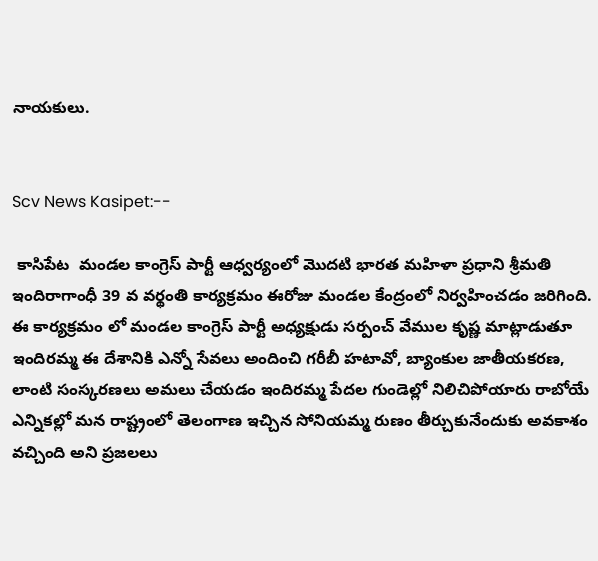నాయకులు.


Scv News Kasipet:--

 కాసిపేట  మండల కాంగ్రెస్ పార్టీ ఆధ్వర్యంలో మొదటి భారత మహిళా ప్రధాని శ్రీమతి ఇందిరాగాంధీ 39 వ వర్థంతి కార్యక్రమం ఈరోజు మండల కేంద్రంలో నిర్వహించడం జరిగింది. ఈ కార్యక్రమం లో మండల కాంగ్రెస్ పార్టీ అధ్యక్షుడు సర్పంచ్ వేముల కృష్ణ మాట్లాడుతూ ఇందిరమ్మ ఈ దేశానికి ఎన్నో సేవలు అందించి గరీబీ హటావో, బ్యాంకుల జాతీయకరణ, లాంటి సంస్కరణలు అమలు చేయడం ఇందిరమ్మ పేదల గుండెల్లో నిలిచిపోయారు రాబోయే ఎన్నికల్లో మన రాష్ట్రంలో తెలంగాణ ఇచ్చిన సోనియమ్మ రుణం తీర్చుకునేందుకు అవకాశం వచ్చింది అని ప్రజలలు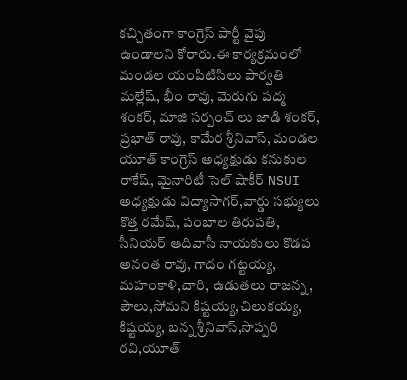కచ్చితంగా కాంగ్రెస్ పార్టీ వైపు ఉండాలని కోరారు.ఈ కార్యక్రమంలో మండల యంపిటిసిలు పార్వతి మల్లేష్, భీం రావు, మెరుగు పద్మ శంకర్, మాజి సర్పంచ్ లు జాడి శంకర్, ప్రభాత్ రావు, కామేర శ్రీనివాస్, మండల యూత్ కాంగ్రెస్ అధ్యక్షుడు కనుకుల రాకేష్, మైనారిటీ సెల్ షాకీర్ NSUI అధ్యక్షుడు విద్యాసాగర్,వార్డు సభ్యులు కొత్త రమేష్, పంబాల తిరుపతి, సీనియర్ ఆదివాసీ నాయకులు కొడప అనంత రావు, గాదం గట్టయ్య, మహంకాళి,చారి, ఉడుతలు రాజన్న, పౌలు,సోమని కిష్టయ్య,చిలుకయ్య, కిష్టయ్య, బన్న శ్రీనివాస్,సొప్పరి రవి,యూత్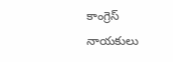కాంగ్రెస్ నాయకులు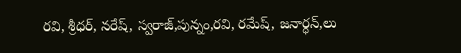రవి, శ్రీధర్, నరేష్, స్వరాజ్,పున్నం,రవి, రమేష్, జనార్ధన్,లు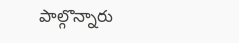పాల్గొన్నారు